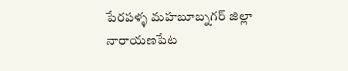పేరపళ్ళ మహబూబ్నగర్ జిల్లా నారాయణపేట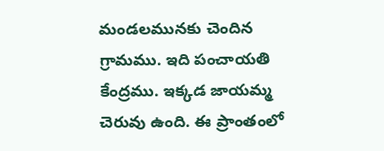మండలమునకు చెందిన గ్రామము. ఇది పంచాయతి కేంద్రము. ఇక్కడ జాయమ్మ చెరువు ఉంది. ఈ ప్రాంతంలో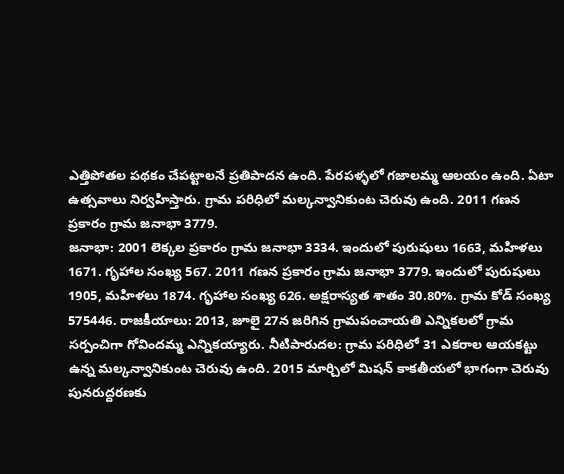ఎత్తిపోతల పథకం చేపట్టాలనే ప్రతిపాదన ఉంది. పేరపళ్ళలో గజాలమ్మ ఆలయం ఉంది. ఏటా ఉత్సవాలు నిర్వహిస్తారు. గ్రామ పరిధిలో మల్కన్వానికుంట చెరువు ఉంది. 2011 గణన ప్రకారం గ్రామ జనాభా 3779.
జనాభా: 2001 లెక్కల ప్రకారం గ్రామ జనాభా 3334. ఇందులో పురుషులు 1663, మహిళలు 1671. గృహాల సంఖ్య 567. 2011 గణన ప్రకారం గ్రామ జనాభా 3779. ఇందులో పురుషులు 1905, మహిళలు 1874. గృహాల సంఖ్య 626. అక్షరాస్యత శాతం 30.80%. గ్రామ కోడ్ సంఖ్య 575446. రాజకీయాలు: 2013, జూలై 27న జరిగిన గ్రామపంచాయతి ఎన్నికలలో గ్రామ సర్పంచిగా గోవిందమ్మ ఎన్నికయ్యారు. నీటిపారుదల: గ్రామ పరిధిలో 31 ఎకరాల ఆయకట్టు ఉన్న మల్కన్వానికుంట చెరువు ఉంది. 2015 మార్చిలో మిషన్ కాకతీయలో భాగంగా చెరువు పునరుద్దరణకు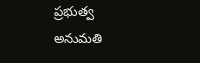ప్రభుత్వ అనుమతి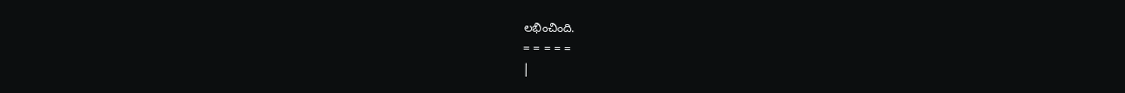లభించింది.
= = = = =
|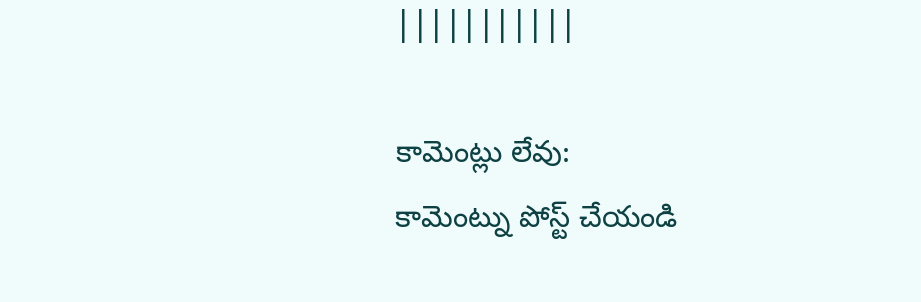|||||||||||

కామెంట్లు లేవు:
కామెంట్ను పోస్ట్ చేయండి